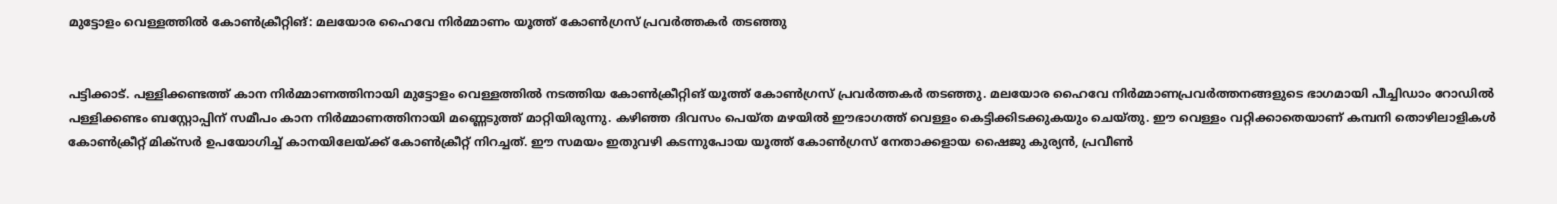മുട്ടോളം വെള്ളത്തിൽ കോൺക്രീറ്റിങ്: മലയോര ഹൈവേ നിർമ്മാണം യൂത്ത് കോൺഗ്രസ് പ്രവർത്തകർ തടഞ്ഞു


പട്ടിക്കാട്. പള്ളിക്കണ്ടത്ത് കാന നിർമ്മാണത്തിനായി മുട്ടോളം വെള്ളത്തിൽ നടത്തിയ കോൺക്രീറ്റിങ് യൂത്ത് കോൺഗ്രസ് പ്രവർത്തകർ തടഞ്ഞു. മലയോര ഹൈവേ നിർമ്മാണപ്രവർത്തനങ്ങളുടെ ഭാഗമായി പീച്ചിഡാം റോഡിൽ പള്ളിക്കണ്ടം ബസ്റ്റോപ്പിന് സമീപം കാന നിർമ്മാണത്തിനായി മണ്ണെടുത്ത് മാറ്റിയിരുന്നു. കഴിഞ്ഞ ദിവസം പെയ്ത മഴയിൽ ഈഭാഗത്ത് വെള്ളം കെട്ടിക്കിടക്കുകയും ചെയ്തു. ഈ വെള്ളം വറ്റിക്കാതെയാണ് കമ്പനി തൊഴിലാളികൾ കോൺക്രീറ്റ് മിക്‌സർ ഉപയോഗിച്ച് കാനയിലേയ്ക്ക് കോൺക്രീറ്റ് നിറച്ചത്. ഈ സമയം ഇതുവഴി കടന്നുപോയ യൂത്ത് കോൺഗ്രസ് നേതാക്കളായ ഷൈജു കുര്യൻ, പ്രവീൺ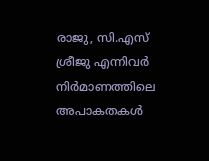രാജു, സി.എസ് ശ്രീജു എന്നിവർ നിർമാണത്തിലെ അപാകതകൾ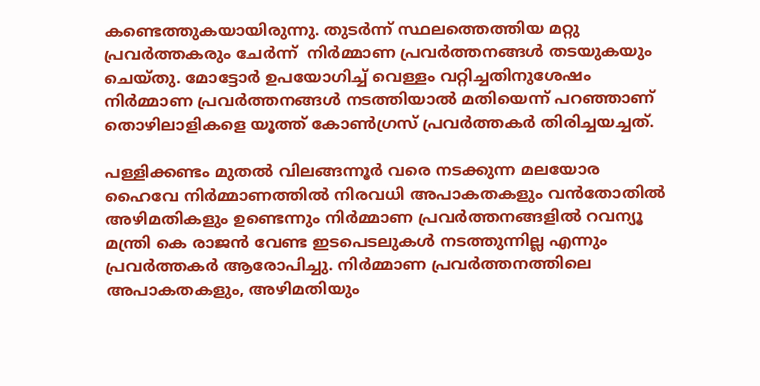കണ്ടെത്തുകയായിരുന്നു. തുടർന്ന് സ്ഥലത്തെത്തിയ മറ്റു പ്രവർത്തകരും ചേർന്ന്  നിർമ്മാണ പ്രവർത്തനങ്ങൾ തടയുകയും ചെയ്തു. മോട്ടോർ ഉപയോഗിച്ച് വെള്ളം വറ്റിച്ചതിനുശേഷം നിർമ്മാണ പ്രവർത്തനങ്ങൾ നടത്തിയാൽ മതിയെന്ന് പറഞ്ഞാണ് തൊഴിലാളികളെ യൂത്ത് കോൺഗ്രസ് പ്രവർത്തകർ തിരിച്ചയച്ചത്.

പള്ളിക്കണ്ടം മുതൽ വിലങ്ങന്നൂർ വരെ നടക്കുന്ന മലയോര ഹൈവേ നിർമ്മാണത്തിൽ നിരവധി അപാകതകളും വൻതോതിൽ അഴിമതികളും ഉണ്ടെന്നും നിർമ്മാണ പ്രവർത്തനങ്ങളിൽ റവന്യൂ മന്ത്രി കെ രാജൻ വേണ്ട ഇടപെടലുകൾ നടത്തുന്നില്ല എന്നും പ്രവർത്തകർ ആരോപിച്ചു. നിർമ്മാണ പ്രവർത്തനത്തിലെ  അപാകതകളും, അഴിമതിയും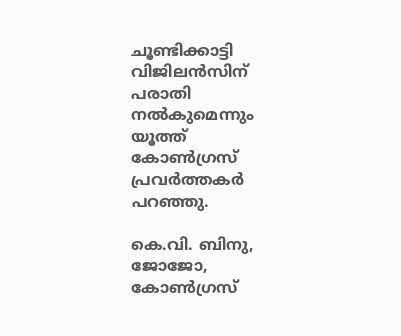ചൂണ്ടിക്കാട്ടി വിജിലൻസിന് പരാതി നൽകുമെന്നും യൂത്ത് കോൺഗ്രസ് പ്രവർത്തകർ പറഞ്ഞു.

കെ.വി. ബിനു, ജോജോ, കോൺഗ്രസ്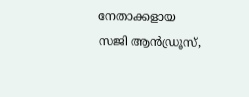നേതാക്കളായ സജി ആൻഡ്രൂസ്,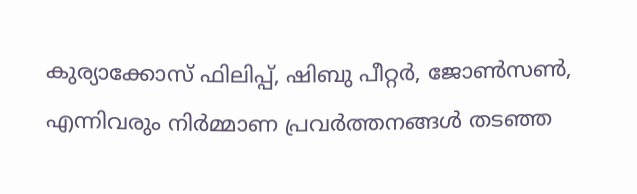കുര്യാക്കോസ് ഫിലിപ്പ്, ഷിബു പീറ്റർ, ജോൺസൺ, എന്നിവരും നിർമ്മാണ പ്രവർത്തനങ്ങൾ തടഞ്ഞ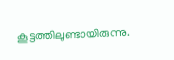കൂട്ടത്തിലുണ്ടായിരുന്നു.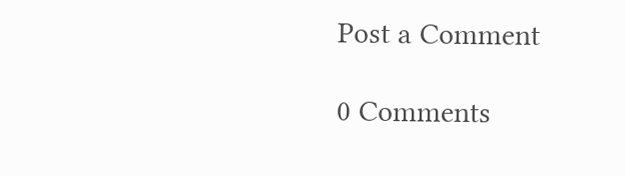Post a Comment

0 Comments